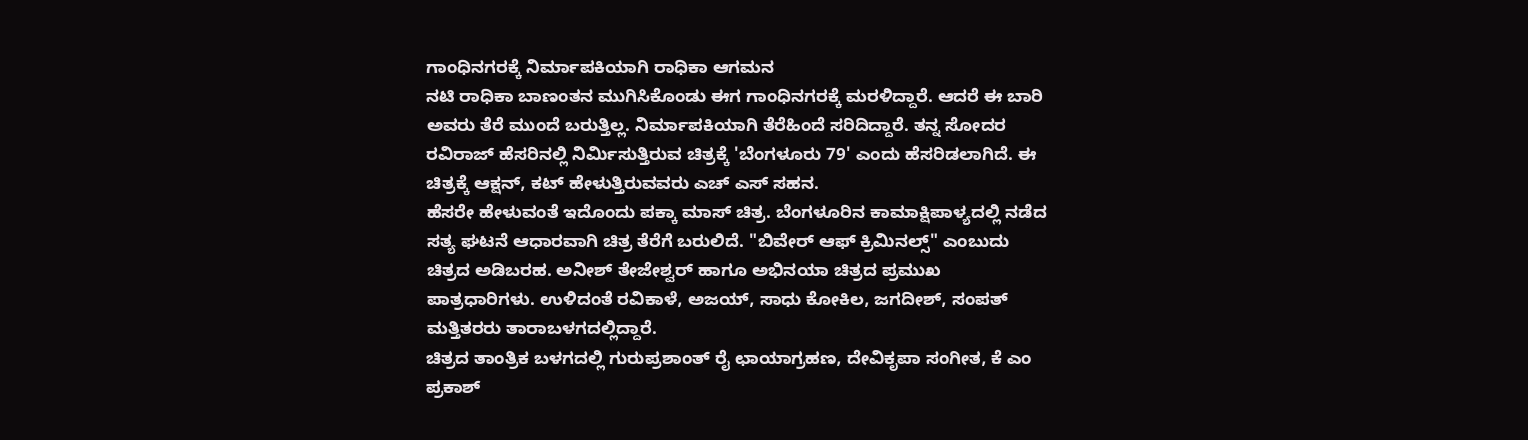ಗಾಂಧಿನಗರಕ್ಕೆ ನಿರ್ಮಾಪಕಿಯಾಗಿ ರಾಧಿಕಾ ಆಗಮನ
ನಟಿ ರಾಧಿಕಾ ಬಾಣಂತನ ಮುಗಿಸಿಕೊಂಡು ಈಗ ಗಾಂಧಿನಗರಕ್ಕೆ ಮರಳಿದ್ದಾರೆ. ಆದರೆ ಈ ಬಾರಿ ಅವರು ತೆರೆ ಮುಂದೆ ಬರುತ್ತಿಲ್ಲ. ನಿರ್ಮಾಪಕಿಯಾಗಿ ತೆರೆಹಿಂದೆ ಸರಿದಿದ್ದಾರೆ. ತನ್ನ ಸೋದರ ರವಿರಾಜ್ ಹೆಸರಿನಲ್ಲಿ ನಿರ್ಮಿಸುತ್ತಿರುವ ಚಿತ್ರಕ್ಕೆ 'ಬೆಂಗಳೂರು 79' ಎಂದು ಹೆಸರಿಡಲಾಗಿದೆ. ಈ ಚಿತ್ರಕ್ಕೆ ಆಕ್ಷನ್, ಕಟ್ ಹೇಳುತ್ತಿರುವವರು ಎಚ್ ಎಸ್ ಸಹನ.
ಹೆಸರೇ ಹೇಳುವಂತೆ ಇದೊಂದು ಪಕ್ಕಾ ಮಾಸ್ ಚಿತ್ರ. ಬೆಂಗಳೂರಿನ ಕಾಮಾಕ್ಷಿಪಾಳ್ಯದಲ್ಲಿ ನಡೆದ ಸತ್ಯ ಘಟನೆ ಆಧಾರವಾಗಿ ಚಿತ್ರ ತೆರೆಗೆ ಬರುಲಿದೆ. "ಬಿವೇರ್ ಆಫ್ ಕ್ರಿಮಿನಲ್ಸ್" ಎಂಬುದು ಚಿತ್ರದ ಅಡಿಬರಹ. ಅನೀಶ್ ತೇಜೇಶ್ವರ್ ಹಾಗೂ ಅಭಿನಯಾ ಚಿತ್ರದ ಪ್ರಮುಖ ಪಾತ್ರಧಾರಿಗಳು. ಉಳಿದಂತೆ ರವಿಕಾಳೆ, ಅಜಯ್, ಸಾಧು ಕೋಕಿಲ, ಜಗದೀಶ್, ಸಂಪತ್ ಮತ್ತಿತರರು ತಾರಾಬಳಗದಲ್ಲಿದ್ದಾರೆ.
ಚಿತ್ರದ ತಾಂತ್ರಿಕ ಬಳಗದಲ್ಲಿ ಗುರುಪ್ರಶಾಂತ್ ರೈ ಛಾಯಾಗ್ರಹಣ, ದೇವಿಕೃಪಾ ಸಂಗೀತ, ಕೆ ಎಂ ಪ್ರಕಾಶ್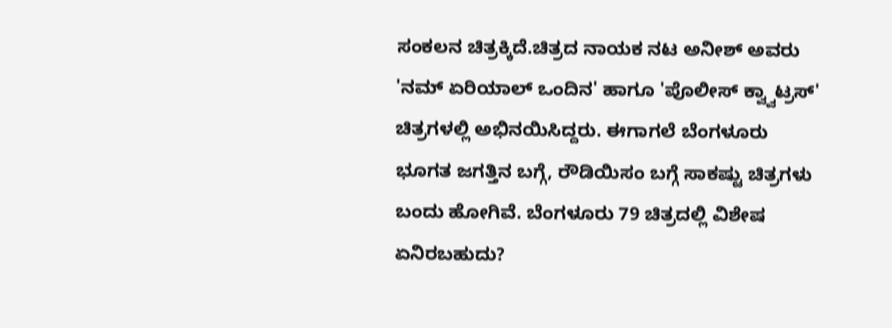ಸಂಕಲನ ಚಿತ್ರಕ್ಕಿದೆ.ಚಿತ್ರದ ನಾಯಕ ನಟ ಅನೀಶ್ ಅವರು 'ನಮ್ ಏರಿಯಾಲ್ ಒಂದಿನ' ಹಾಗೂ 'ಪೊಲೀಸ್ ಕ್ವ್ವಾಟ್ರಸ್' ಚಿತ್ರಗಳಲ್ಲಿ ಅಭಿನಯಿಸಿದ್ದರು. ಈಗಾಗಲೆ ಬೆಂಗಳೂರು ಭೂಗತ ಜಗತ್ತಿನ ಬಗ್ಗೆ, ರೌಡಿಯಿಸಂ ಬಗ್ಗೆ ಸಾಕಷ್ಟು ಚಿತ್ರಗಳು ಬಂದು ಹೋಗಿವೆ. ಬೆಂಗಳೂರು 79 ಚಿತ್ರದಲ್ಲಿ ವಿಶೇಷ ಏನಿರಬಹುದು?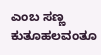ಎಂಬ ಸಣ್ಣ ಕುತೂಹಲವಂತೂ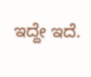ಇದ್ದೇ ಇದೆ.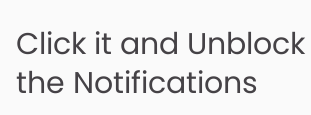Click it and Unblock the Notifications